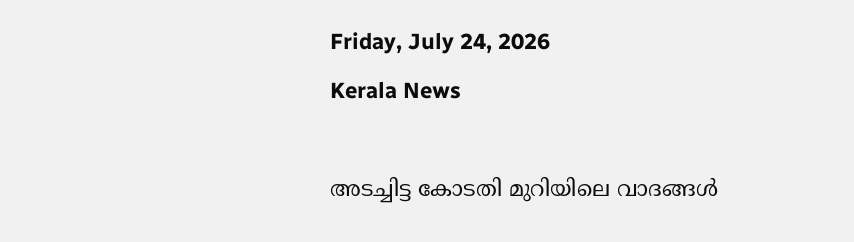Friday, July 24, 2026
Kerala News

അടച്ചിട്ട കോടതി മുറിയിലെ വാദങ്ങള്‍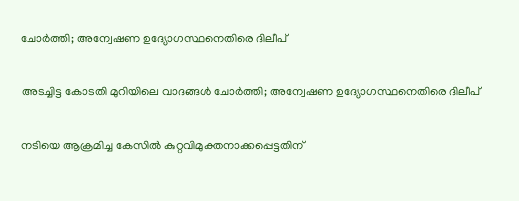ചോര്‍ത്തി; അന്വേഷണ ഉദ്യോഗസ്ഥനെതിരെ ദിലീപ്

അടച്ചിട്ട കോടതി മുറിയിലെ വാദങ്ങള്‍ ചോര്‍ത്തി; അന്വേഷണ ഉദ്യോഗസ്ഥനെതിരെ ദിലീപ്

നടിയെ ആക്രമിച്ച കേസില്‍ കുറ്റവിമുക്തനാക്കപ്പെട്ടതിന്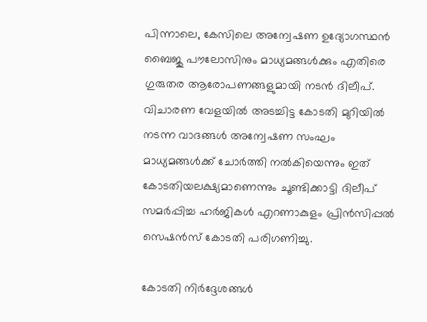പിന്നാലെ, കേസിലെ അന്വേഷണ ഉദ്യോഗസ്ഥന്‍ ബൈജു പൗലോസിനും മാധ്യമങ്ങള്‍ക്കും എതിരെ ഗുരുതര ആരോപണങ്ങളുമായി നടന്‍ ദിലീപ്. വിചാരണ വേളയില്‍ അടച്ചിട്ട കോടതി മുറിയില്‍ നടന്ന വാദങ്ങള്‍ അന്വേഷണ സംഘം മാധ്യമങ്ങള്‍ക്ക് ചോര്‍ത്തി നല്‍കിയെന്നും ഇത് കോടതിയലക്ഷ്യമാണെന്നും ചൂണ്ടിക്കാട്ടി ദിലീപ് സമര്‍പ്പിച്ച ഹര്‍ജികള്‍ എറണാകുളം പ്രിന്‍സിപ്പല്‍ സെഷന്‍സ് കോടതി പരിഗണിച്ചു.

കോടതി നിര്‍ദ്ദേശങ്ങള്‍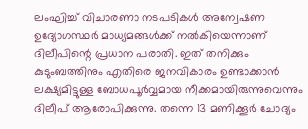ലംഘിച്ച് വിചാരണാ നടപടികള്‍ അന്വേഷണ ഉദ്യോഗസ്ഥര്‍ മാധ്യമങ്ങള്‍ക്ക് നല്‍കിയെന്നാണ് ദിലീപിന്റെ പ്രധാന പരാതി. ഇത് തനിക്കും കുടുംബത്തിനും എതിരെ ജനവികാരം ഉണ്ടാക്കാന്‍ ലക്ഷ്യമിട്ടുള്ള ബോധപൂര്‍വ്വമായ നീക്കമായിരുന്നുവെന്നും ദിലീപ് ആരോപിക്കുന്നു. തന്നെ 13 മണിക്കൂര്‍ ചോദ്യം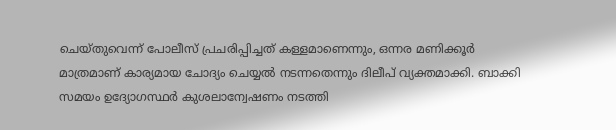ചെയ്തുവെന്ന് പോലീസ് പ്രചരിപ്പിച്ചത് കള്ളമാണെന്നും, ഒന്നര മണിക്കൂര്‍ മാത്രമാണ് കാര്യമായ ചോദ്യം ചെയ്യല്‍ നടന്നതെന്നും ദിലീപ് വ്യക്തമാക്കി. ബാക്കി സമയം ഉദ്യോഗസ്ഥര്‍ കുശലാന്വേഷണം നടത്തി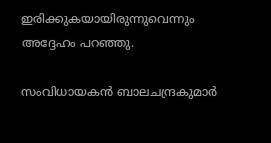ഇരിക്കുകയായിരുന്നുവെന്നും അദ്ദേഹം പറഞ്ഞു.

സംവിധായകന്‍ ബാലചന്ദ്രകുമാര്‍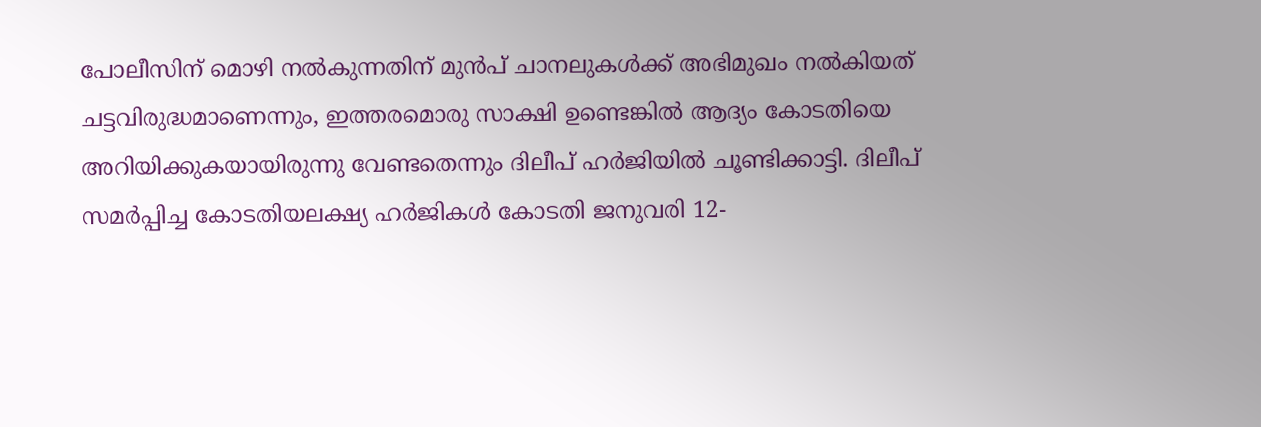പോലീസിന് മൊഴി നല്‍കുന്നതിന് മുന്‍പ് ചാനലുകള്‍ക്ക് അഭിമുഖം നല്‍കിയത് ചട്ടവിരുദ്ധമാണെന്നും, ഇത്തരമൊരു സാക്ഷി ഉണ്ടെങ്കില്‍ ആദ്യം കോടതിയെ അറിയിക്കുകയായിരുന്നു വേണ്ടതെന്നും ദിലീപ് ഹര്‍ജിയില്‍ ചൂണ്ടിക്കാട്ടി. ദിലീപ് സമര്‍പ്പിച്ച കോടതിയലക്ഷ്യ ഹര്‍ജികള്‍ കോടതി ജനുവരി 12-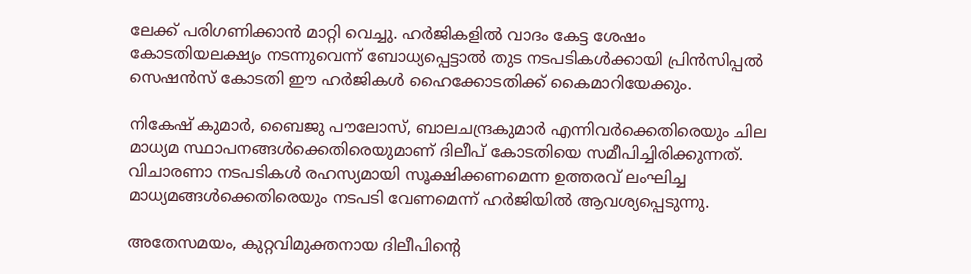ലേക്ക് പരിഗണിക്കാന്‍ മാറ്റി വെച്ചു. ഹര്‍ജികളില്‍ വാദം കേട്ട ശേഷം കോടതിയലക്ഷ്യം നടന്നുവെന്ന് ബോധ്യപ്പെട്ടാല്‍ തുട നടപടികള്‍ക്കായി പ്രിന്‍സിപ്പല്‍ സെഷന്‍സ് കോടതി ഈ ഹര്‍ജികള്‍ ഹൈക്കോടതിക്ക് കൈമാറിയേക്കും.

നികേഷ് കുമാര്‍, ബൈജു പൗലോസ്, ബാലചന്ദ്രകുമാര്‍ എന്നിവര്‍ക്കെതിരെയും ചില മാധ്യമ സ്ഥാപനങ്ങള്‍ക്കെതിരെയുമാണ് ദിലീപ് കോടതിയെ സമീപിച്ചിരിക്കുന്നത്. വിചാരണാ നടപടികള്‍ രഹസ്യമായി സൂക്ഷിക്കണമെന്ന ഉത്തരവ് ലംഘിച്ച മാധ്യമങ്ങള്‍ക്കെതിരെയും നടപടി വേണമെന്ന് ഹര്‍ജിയില്‍ ആവശ്യപ്പെടുന്നു.

അതേസമയം, കുറ്റവിമുക്തനായ ദിലീപിന്റെ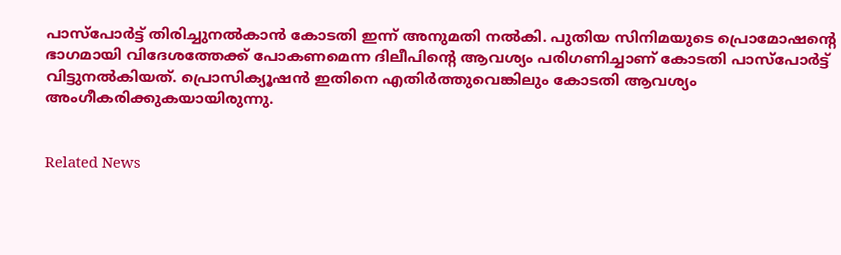പാസ്പോര്‍ട്ട് തിരിച്ചുനല്‍കാന്‍ കോടതി ഇന്ന് അനുമതി നല്‍കി. പുതിയ സിനിമയുടെ പ്രൊമോഷന്റെ ഭാഗമായി വിദേശത്തേക്ക് പോകണമെന്ന ദിലീപിന്റെ ആവശ്യം പരിഗണിച്ചാണ് കോടതി പാസ്പോര്‍ട്ട് വിട്ടുനല്‍കിയത്. പ്രൊസിക്യൂഷന്‍ ഇതിനെ എതിര്‍ത്തുവെങ്കിലും കോടതി ആവശ്യം അംഗീകരിക്കുകയായിരുന്നു.


Related News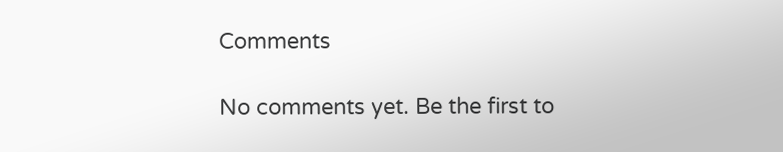Comments

No comments yet. Be the first to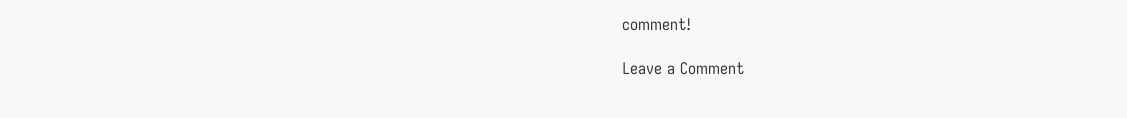comment!

Leave a Comment